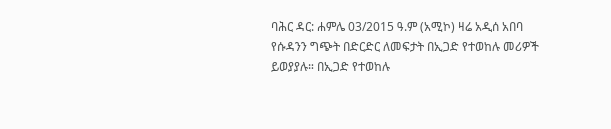ባሕር ዳር: ሐምሌ 03/2015 ዓ.ም (አሚኮ) ዛሬ አዲሰ አበባ የሱዳንን ግጭት በድርድር ለመፍታት በኢጋድ የተወከሉ መሪዎች ይወያያሉ። በኢጋድ የተወከሉ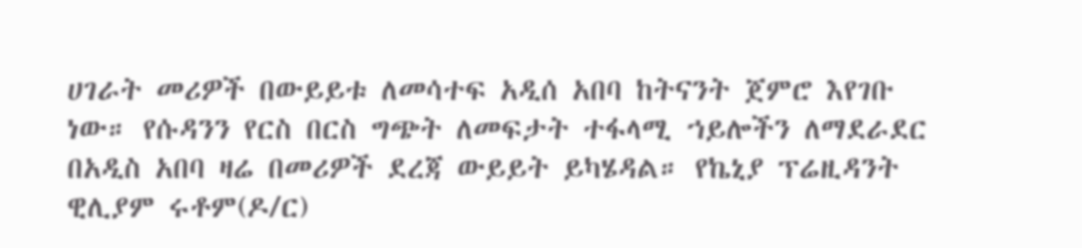ሀገራት መሪዎች በውይይቱ ለመሳተፍ አዲሰ አበባ ከትናንት ጀምሮ እየገቡ ነው። የሱዳንን የርስ በርስ ግጭት ለመፍታት ተፋላሚ ኀይሎችን ለማደራደር በአዲስ አበባ ዛሬ በመሪዎች ደረጃ ውይይት ይካሄዳል። የኬኒያ ፕሬዚዳንት ዊሊያም ሩቶም(ዶ/ር)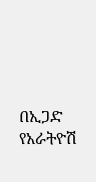በኢጋድ የአራትዮሽ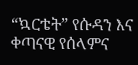“ኳርቴት” የሱዳን እና ቀጣናዊ የሰላምና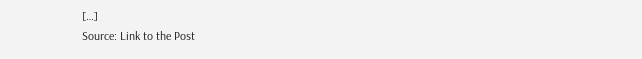[…]
Source: Link to the Post